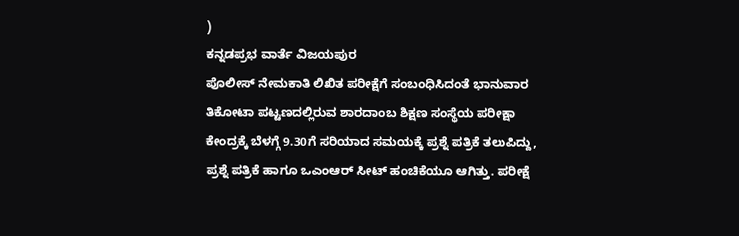)
ಕನ್ನಡಪ್ರಭ ವಾರ್ತೆ ವಿಜಯಪುರ
ಪೊಲೀಸ್ ನೇಮಕಾತಿ ಲಿಖಿತ ಪರೀಕ್ಷೆಗೆ ಸಂಬಂಧಿಸಿದಂತೆ ಭಾನುವಾರ ತಿಕೋಟಾ ಪಟ್ಟಣದಲ್ಲಿರುವ ಶಾರದಾಂಬ ಶಿಕ್ಷಣ ಸಂಸ್ಥೆಯ ಪರೀಕ್ಷಾ ಕೇಂದ್ರಕ್ಕೆ ಬೆಳಗ್ಗೆ 9.30ಗೆ ಸರಿಯಾದ ಸಮಯಕ್ಕೆ ಪ್ರಶ್ನೆ ಪತ್ರಿಕೆ ತಲುಪಿದ್ದು, ಪ್ರಶ್ನೆ ಪತ್ರಿಕೆ ಹಾಗೂ ಒಎಂಆರ್ ಸೀಟ್ ಹಂಚಿಕೆಯೂ ಆಗಿತ್ತು. ಪರೀಕ್ಷೆ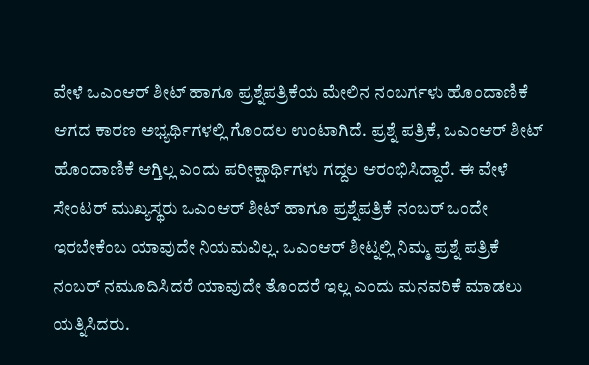ವೇಳೆ ಒಎಂಆರ್ ಶೀಟ್ ಹಾಗೂ ಪ್ರಶ್ನೆಪತ್ರಿಕೆಯ ಮೇಲಿನ ನಂಬರ್ಗಳು ಹೊಂದಾಣಿಕೆ ಆಗದ ಕಾರಣ ಅಭ್ಯರ್ಥಿಗಳಲ್ಲಿ ಗೊಂದಲ ಉಂಟಾಗಿದೆ. ಪ್ರಶ್ನೆ ಪತ್ರಿಕೆ, ಒಎಂಆರ್ ಶೀಟ್ ಹೊಂದಾಣಿಕೆ ಆಗ್ತಿಲ್ಲ ಎಂದು ಪರೀಕ್ಷಾರ್ಥಿಗಳು ಗದ್ದಲ ಆರಂಭಿಸಿದ್ದಾರೆ. ಈ ವೇಳೆ ಸೇಂಟರ್ ಮುಖ್ಯಸ್ಥರು ಒಎಂಆರ್ ಶೀಟ್ ಹಾಗೂ ಪ್ರಶ್ನೆಪತ್ರಿಕೆ ನಂಬರ್ ಒಂದೇ ಇರಬೇಕೆಂಬ ಯಾವುದೇ ನಿಯಮವಿಲ್ಲ. ಒಎಂಆರ್ ಶೀಟ್ನಲ್ಲಿ ನಿಮ್ಮ ಪ್ರಶ್ನೆ ಪತ್ರಿಕೆ ನಂಬರ್ ನಮೂದಿಸಿದರೆ ಯಾವುದೇ ತೊಂದರೆ ಇಲ್ಲ ಎಂದು ಮನವರಿಕೆ ಮಾಡಲು ಯತ್ನಿಸಿದರು.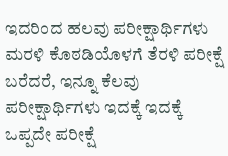ಇದರಿಂದ ಹಲವು ಪರೀಕ್ಷಾರ್ಥಿಗಳು ಮರಳಿ ಕೊಠಡಿಯೊಳಗೆ ತೆರಳಿ ಪರೀಕ್ಷೆ ಬರೆದರೆ, ಇನ್ನೂ ಕೆಲವು ಪರೀಕ್ಷಾರ್ಥಿಗಳು ಇದಕ್ಕೆ ಇದಕ್ಕೆ ಒಪ್ಪದೇ ಪರೀಕ್ಷೆ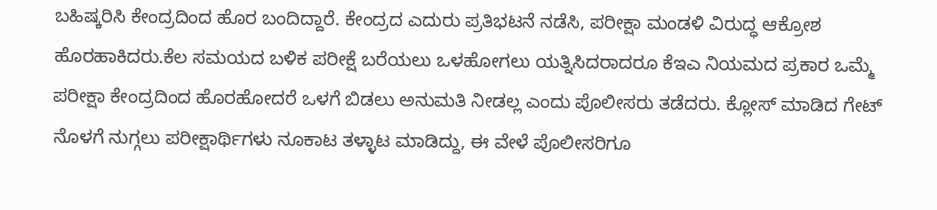ಬಹಿಷ್ಕರಿಸಿ ಕೇಂದ್ರದಿಂದ ಹೊರ ಬಂದಿದ್ದಾರೆ. ಕೇಂದ್ರದ ಎದುರು ಪ್ರತಿಭಟನೆ ನಡೆಸಿ, ಪರೀಕ್ಷಾ ಮಂಡಳಿ ವಿರುದ್ಧ ಆಕ್ರೋಶ ಹೊರಹಾಕಿದರು.ಕೆಲ ಸಮಯದ ಬಳಿಕ ಪರೀಕ್ಷೆ ಬರೆಯಲು ಒಳಹೋಗಲು ಯತ್ನಿಸಿದರಾದರೂ ಕೆಇಎ ನಿಯಮದ ಪ್ರಕಾರ ಒಮ್ಮೆ ಪರೀಕ್ಷಾ ಕೇಂದ್ರದಿಂದ ಹೊರಹೋದರೆ ಒಳಗೆ ಬಿಡಲು ಅನುಮತಿ ನೀಡಲ್ಲ ಎಂದು ಪೊಲೀಸರು ತಡೆದರು. ಕ್ಲೋಸ್ ಮಾಡಿದ ಗೇಟ್ ನೊಳಗೆ ನುಗ್ಗಲು ಪರೀಕ್ಷಾರ್ಥಿಗಳು ನೂಕಾಟ ತಳ್ಳಾಟ ಮಾಡಿದ್ದು, ಈ ವೇಳೆ ಪೊಲೀಸರಿಗೂ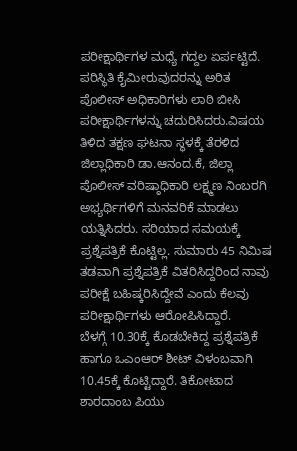ಪರೀಕ್ಷಾರ್ಥಿಗಳ ಮಧ್ಯೆ ಗದ್ದಲ ಏರ್ಪಟ್ಟಿದೆ. ಪರಿಸ್ಥಿತಿ ಕೈಮೀರುವುದರನ್ನು ಅರಿತ ಪೊಲೀಸ್ ಅಧಿಕಾರಿಗಳು ಲಾಠಿ ಬೀಸಿ ಪರೀಕ್ಷಾರ್ಥಿಗಳನ್ನು ಚದುರಿಸಿದರು.ವಿಷಯ ತಿಳಿದ ತಕ್ಷಣ ಘಟನಾ ಸ್ಥಳಕ್ಕೆ ತೆರಳಿದ ಜಿಲ್ಲಾಧಿಕಾರಿ ಡಾ.ಆನಂದ.ಕೆ, ಜಿಲ್ಲಾ ಪೊಲೀಸ್ ವರಿಷ್ಠಾಧಿಕಾರಿ ಲಕ್ಷ್ಮಣ ನಿಂಬರಗಿ ಅಭ್ಯರ್ಥಿಗಳಿಗೆ ಮನವರಿಕೆ ಮಾಡಲು ಯತ್ನಿಸಿದರು. ಸರಿಯಾದ ಸಮಯಕ್ಕೆ ಪ್ರಶ್ನೆಪತ್ರಿಕೆ ಕೊಟ್ಟಿಲ್ಲ. ಸುಮಾರು 45 ನಿಮಿಷ ತಡವಾಗಿ ಪ್ರಶ್ನೆಪತ್ರಿಕೆ ವಿತರಿಸಿದ್ದರಿಂದ ನಾವು ಪರೀಕ್ಷೆ ಬಹಿಷ್ಕರಿಸಿದ್ದೇವೆ ಎಂದು ಕೆಲವು ಪರೀಕ್ಷಾರ್ಥಿಗಳು ಆರೋಪಿಸಿದ್ದಾರೆ.
ಬೆಳಗ್ಗೆ 10.30ಕ್ಕೆ ಕೊಡಬೇಕಿದ್ದ ಪ್ರಶ್ನೆಪತ್ರಿಕೆ ಹಾಗೂ ಒಎಂಆರ್ ಶೀಟ್ ವಿಳಂಬವಾಗಿ 10.45ಕ್ಕೆ ಕೊಟ್ಟಿದ್ದಾರೆ. ತಿಕೋಟಾದ ಶಾರದಾಂಬ ಪಿಯು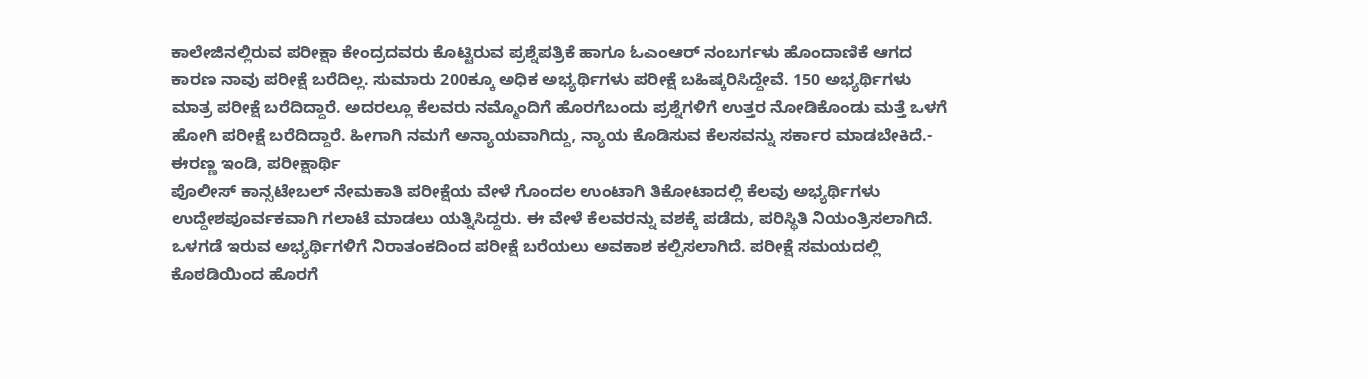ಕಾಲೇಜಿನಲ್ಲಿರುವ ಪರೀಕ್ಷಾ ಕೇಂದ್ರದವರು ಕೊಟ್ಟಿರುವ ಪ್ರಶ್ನೆಪತ್ರಿಕೆ ಹಾಗೂ ಓಎಂಆರ್ ನಂಬರ್ಗಳು ಹೊಂದಾಣಿಕೆ ಆಗದ ಕಾರಣ ನಾವು ಪರೀಕ್ಷೆ ಬರೆದಿಲ್ಲ. ಸುಮಾರು 200ಕ್ಕೂ ಅಧಿಕ ಅಭ್ಯರ್ಥಿಗಳು ಪರೀಕ್ಷೆ ಬಹಿಷ್ಕರಿಸಿದ್ದೇವೆ. 150 ಅಭ್ಯರ್ಥಿಗಳು ಮಾತ್ರ ಪರೀಕ್ಷೆ ಬರೆದಿದ್ದಾರೆ. ಅದರಲ್ಲೂ ಕೆಲವರು ನಮ್ಮೊಂದಿಗೆ ಹೊರಗೆಬಂದು ಪ್ರಶ್ನೆಗಳಿಗೆ ಉತ್ತರ ನೋಡಿಕೊಂಡು ಮತ್ತೆ ಒಳಗೆ ಹೋಗಿ ಪರೀಕ್ಷೆ ಬರೆದಿದ್ದಾರೆ. ಹೀಗಾಗಿ ನಮಗೆ ಅನ್ಯಾಯವಾಗಿದ್ದು, ನ್ಯಾಯ ಕೊಡಿಸುವ ಕೆಲಸವನ್ನು ಸರ್ಕಾರ ಮಾಡಬೇಕಿದೆ.- ಈರಣ್ಣ ಇಂಡಿ, ಪರೀಕ್ಷಾರ್ಥಿ
ಪೊಲೀಸ್ ಕಾನ್ಸಟೇಬಲ್ ನೇಮಕಾತಿ ಪರೀಕ್ಷೆಯ ವೇಳೆ ಗೊಂದಲ ಉಂಟಾಗಿ ತಿಕೋಟಾದಲ್ಲಿ ಕೆಲವು ಅಭ್ಯರ್ಥಿಗಳು ಉದ್ದೇಶಪೂರ್ವಕವಾಗಿ ಗಲಾಟೆ ಮಾಡಲು ಯತ್ನಿಸಿದ್ದರು. ಈ ವೇಳೆ ಕೆಲವರನ್ನು ವಶಕ್ಕೆ ಪಡೆದು, ಪರಿಸ್ಥಿತಿ ನಿಯಂತ್ರಿಸಲಾಗಿದೆ. ಒಳಗಡೆ ಇರುವ ಅಭ್ಯರ್ಥಿಗಳಿಗೆ ನಿರಾತಂಕದಿಂದ ಪರೀಕ್ಷೆ ಬರೆಯಲು ಅವಕಾಶ ಕಲ್ಪಿಸಲಾಗಿದೆ. ಪರೀಕ್ಷೆ ಸಮಯದಲ್ಲಿ ಕೊಠಡಿಯಿಂದ ಹೊರಗೆ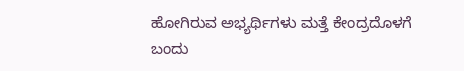ಹೋಗಿರುವ ಅಭ್ಯರ್ಥಿಗಳು ಮತ್ತೆ ಕೇಂದ್ರದೊಳಗೆ ಬಂದು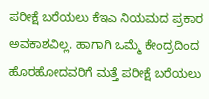ಪರೀಕ್ಷೆ ಬರೆಯಲು ಕೆಇಎ ನಿಯಮದ ಪ್ರಕಾರ ಅವಕಾಶವಿಲ್ಲ. ಹಾಗಾಗಿ ಒಮ್ಮೆ ಕೇಂದ್ರದಿಂದ ಹೊರಹೋದವರಿಗೆ ಮತ್ತೆ ಪರೀಕ್ಷೆ ಬರೆಯಲು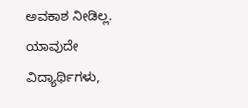ಅವಕಾಶ ನೀಡಿಲ್ಲ. ಯಾವುದೇ ವಿದ್ಯಾರ್ಥಿಗಳು,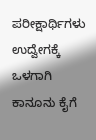ಪರೀಕ್ಷಾರ್ಥಿಗಳು ಉದ್ವೇಗಕ್ಕೆ ಒಳಗಾಗಿ ಕಾನೂನು ಕೈಗೆ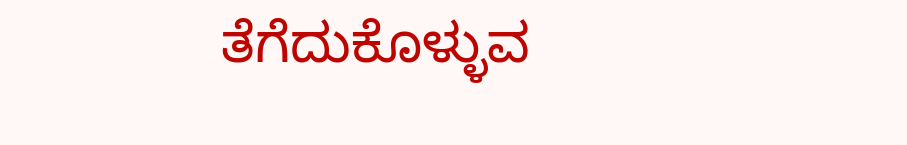ತೆಗೆದುಕೊಳ್ಳುವ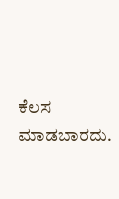ಕೆಲಸ ಮಾಡಬಾರದು.